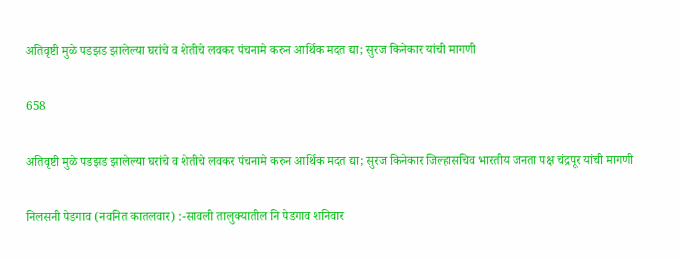अतिवृष्टी मुळे पडझड झालेल्या घरांचे व शेतीचे लवकर पंचनामे करुन आर्थिक मदत द्या; सुरज किनेकार यांची मागणी

658

अतिवृष्टी मुळे पडझड झालेल्या घरांचे व शेतीचे लवकर पंचनामे करुन आर्थिक मदत द्या; सुरज किनेकार जिल्हासचिव भारतीय जनता पक्ष चंद्रपूर यांची मागणी

निलसनी पेडगाव (नवनित कातलवार) :-सावली तालुक्यातील नि पेडगाव शनिवार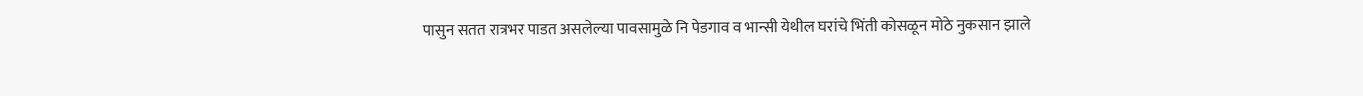पासुन सतत रात्रभर पाडत असलेल्या पावसामुळे नि पेडगाव व भान्सी येथील घरांचे भिंती कोसळून मोठे नुकसान झाले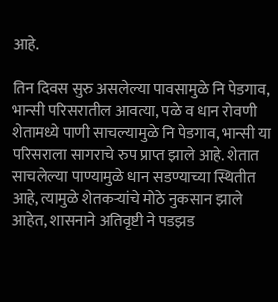आहे.

तिन दिवस सुरु असलेल्या पावसामुळे नि पेडगाव, भान्सी परिसरातील आवत्या, पळे व धान रोवणी शेतामध्ये पाणी साचल्यामुळे नि पेडगाव, भान्सी या परिसराला सागराचे रुप प्राप्त झाले आहे. शेतात साचलेल्या पाण्यामुळे धान सडण्याच्या स्थितीत आहे, त्यामुळे शेतकऱ्यांचे मोठे नुकसान झाले आहेत, शासनाने अतिवृष्टी ने पडझड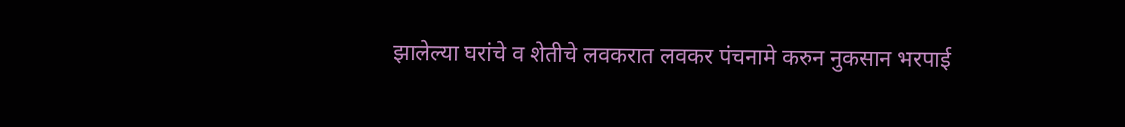झालेल्या घरांचे व शेतीचे लवकरात लवकर पंचनामे करुन नुकसान भरपाई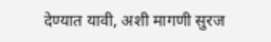देण्यात यावी, अशी मागणी सुरज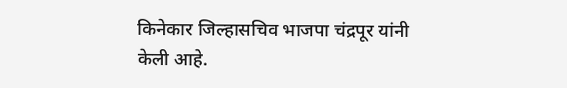किनेकार जिल्हासचिव भाजपा चंद्रपूर यांनी केली आहे.